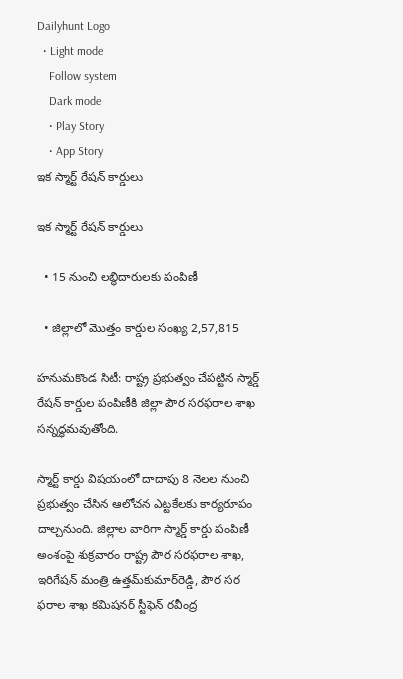Dailyhunt Logo
  • Light mode
    Follow system
    Dark mode
    • Play Story
    • App Story
ఇక స్మార్ట్‌ రేషన్‌ కార్డులు

ఇక స్మార్ట్‌ రేషన్‌ కార్డులు

  • 15 నుంచి లబ్ధిదారులకు పంపిణీ

  • జిల్లాలో మొత్తం కార్డుల సంఖ్య 2,57,815

హనుమకొండ సిటీ: రాష్ట్ర ప్రభుత్వం చేపట్టిన స్మార్డ్‌ రేషన్‌ కార్డుల పంపిణీకి జిల్లా పౌర సరఫరాల శాఖ సన్నద్ధమవుతోంది.

స్మార్ట్‌ కార్డు విషయంలో దాదాపు 8 నెలల నుంచి ప్రభుత్వం చేసిన ఆలోచన ఎట్టకేలకు కార్యరూపం దాల్చనుంది. జిల్లాల వారిగా స్మార్డ్‌ కార్డు పంపిణీ అంశంపై శుక్రవారం రాష్ట్ర పౌర సరఫరాల శాఖ, ఇరిగేషన్‌ మంత్రి ఉత్తమ్‌కుమార్‌రెడ్డి, పౌర సర ఫరాల శాఖ కమిషనర్‌ స్టీఫెన్‌ రవీంద్ర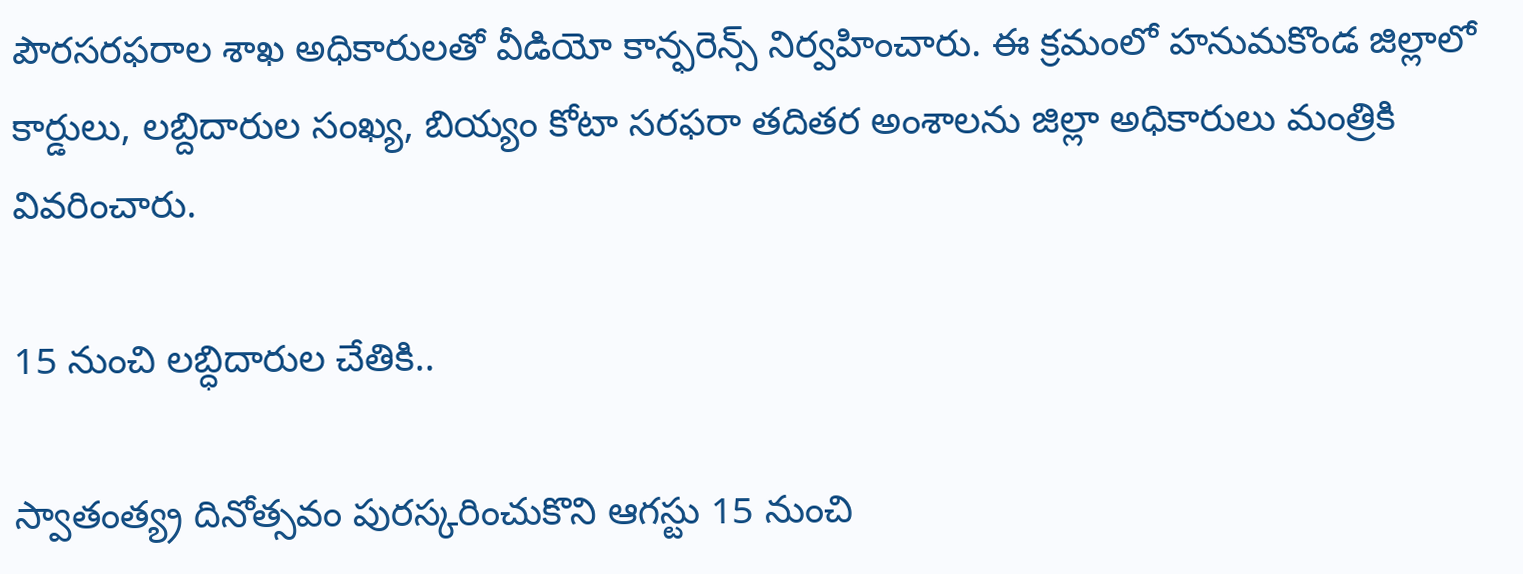పౌరసరఫరాల శాఖ అధికారులతో వీడియో కాన్ఫరెన్స్‌ నిర్వహించారు. ఈ క్రమంలో హనుమకొండ జిల్లాలో కార్డులు, లబ్దిదారుల సంఖ్య, బియ్యం కోటా సరఫరా తదితర అంశాలను జిల్లా అధికారులు మంత్రికి వివరించారు.

15 నుంచి లబ్ధిదారుల చేతికి..

స్వాతంత్య్ర దినోత్సవం పురస్కరించుకొని ఆగస్టు 15 నుంచి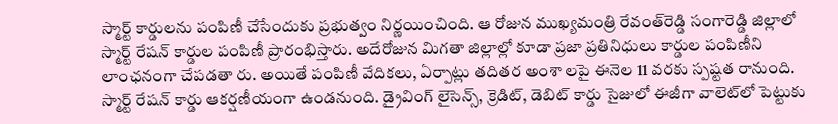స్మార్ట్‌ కార్డులను పంపిణీ చేసేందుకు ప్రభుత్వం నిర్ణయించింది. ఆ రోజున ముఖ్యమంత్రి రేవంత్‌రెడ్డి సంగారెడ్డి జిల్లాలో స్మార్ట్‌ రేషన్‌ కార్డుల పంపిణీ ప్రారంభిస్తారు. అదేరోజున మిగతా జిల్లాల్లో కూడా ప్రజా ప్రతినిధులు కార్డుల పంపిణీని లాంఛనంగా చేపడతా రు. అయితే పంపిణీ వేదికలు, ఏర్పాట్లు తదితర అంశా లపై ఈనెల 11 వరకు స్పష్టత రానుంది. స్మార్ట్‌ రేషన్‌ కార్డు ఆకర్షణీయంగా ఉండనుంది. డ్రైవింగ్‌ లైసెన్స్‌, క్రెడిట్‌, డెబిట్‌ కార్డు సైజులో ఈజీగా వాలెట్‌లో పెట్టుకు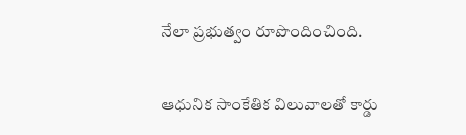నేలా ప్రభుత్వం రూపొందించింది.

ఆధునిక సాంకేతిక విలువాలతో కార్డు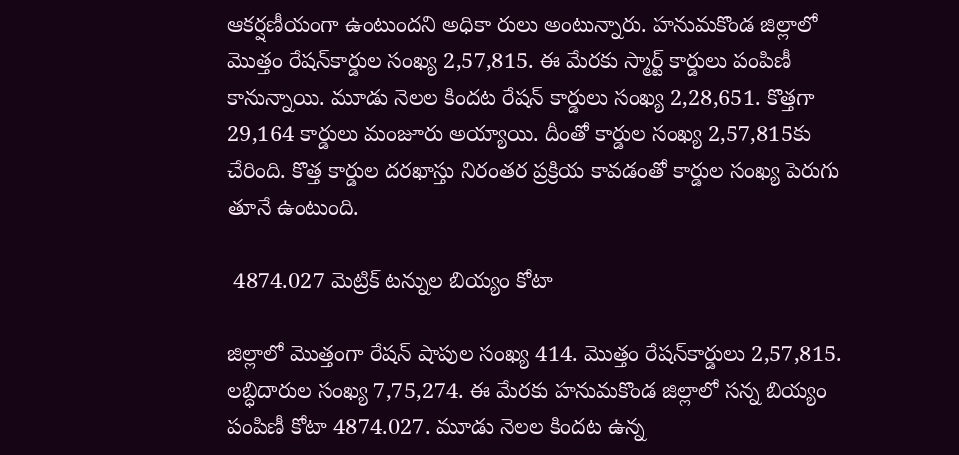ఆకర్షణీయంగా ఉంటుందని అధికా రులు అంటున్నారు. హనుమకొండ జిల్లాలో మొత్తం రేషన్‌కార్డుల సంఖ్య 2,57,815. ఈ మేరకు స్మార్ట్‌ కార్డులు పంపిణీ కానున్నాయి. మూడు నెలల కిందట రేషన్‌ కార్డులు సంఖ్య 2,28,651. కొత్తగా 29,164 కార్డులు మంజూరు అయ్యాయి. దీంతో కార్డుల సంఖ్య 2,57,815కు చేరింది. కొత్త కార్డుల దరఖాస్తు నిరంతర ప్రక్రియ కావడంతో కార్డుల సంఖ్య పెరుగు తూనే ఉంటుంది.

 4874.027 మెట్రిక్‌ టన్నుల బియ్యం కోటా

జిల్లాలో మొత్తంగా రేషన్‌ షాపుల సంఖ్య 414. మొత్తం రేషన్‌కార్డులు 2,57,815. లబ్ధిదారుల సంఖ్య 7,75,274. ఈ మేరకు హనుమకొండ జిల్లాలో సన్న బియ్యం పంపిణీ కోటా 4874.027. మూడు నెలల కిందట ఉన్న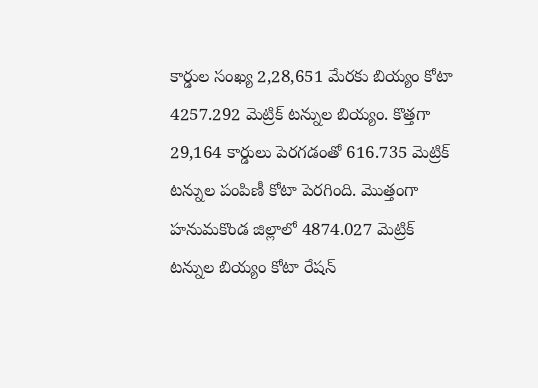కార్డుల సంఖ్య 2,28,651 మేరకు బియ్యం కోటా 4257.292 మెట్రిక్‌ టన్నుల బియ్యం. కొత్తగా 29,164 కార్డులు పెరగడంతో 616.735 మెట్రిక్‌ టన్నుల పంపిణీ కోటా పెరగింది. మొత్తంగా హనుమకొండ జిల్లాలో 4874.027 మెట్రిక్‌ టన్నుల బియ్యం కోటా రేషన్‌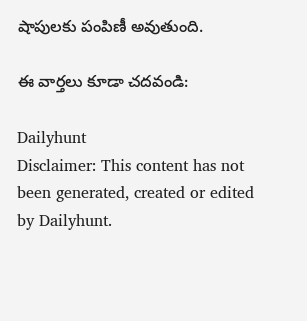షాపులకు పంపిణీ అవుతుంది.

ఈ వార్తలు కూడా చదవండి:

Dailyhunt
Disclaimer: This content has not been generated, created or edited by Dailyhunt.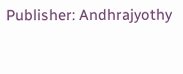Publisher: Andhrajyothy